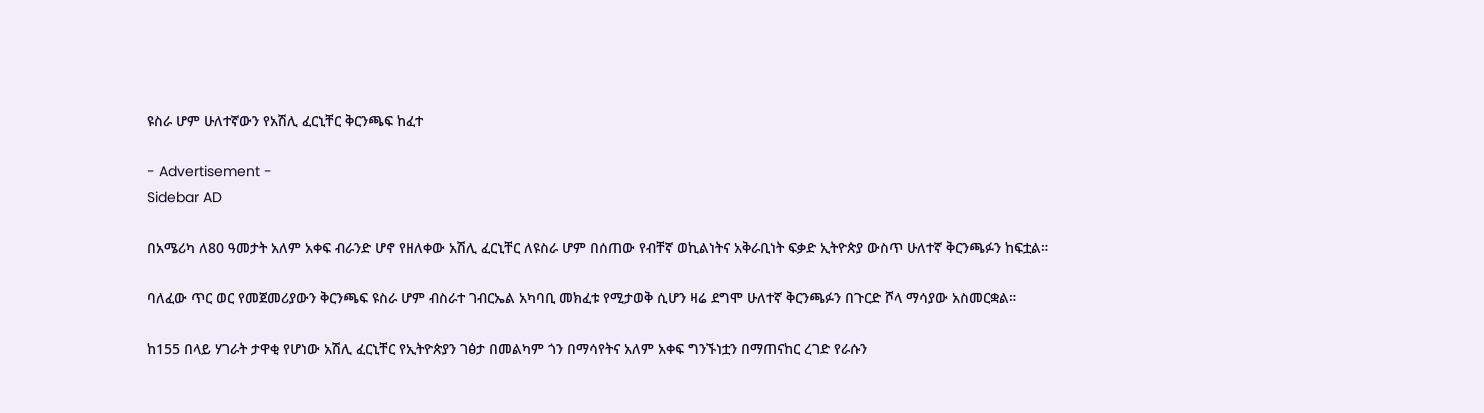ዩስራ ሆም ሁለተኛውን የአሽሊ ፈርኒቸር ቅርንጫፍ ከፈተ

- Advertisement -
Sidebar AD

በአሜሪካ ለ80 ዓመታት አለም አቀፍ ብራንድ ሆኖ የዘለቀው አሽሊ ፈርኒቸር ለዩስራ ሆም በሰጠው የብቸኛ ወኪልነትና አቅራቢነት ፍቃድ ኢትዮጵያ ውስጥ ሁለተኛ ቅርንጫፉን ከፍቷል።

ባለፈው ጥር ወር የመጀመሪያውን ቅርንጫፍ ዩስራ ሆም ብስራተ ገብርኤል አካባቢ መክፈቱ የሚታወቅ ሲሆን ዛሬ ደግሞ ሁለተኛ ቅርንጫፉን በጉርድ ሾላ ማሳያው አስመርቋል።

ከ155 በላይ ሃገራት ታዋቂ የሆነው አሽሊ ፈርኒቸር የኢትዮጵያን ገፅታ በመልካም ጎን በማሳየትና አለም አቀፍ ግንኙነቷን በማጠናከር ረገድ የራሱን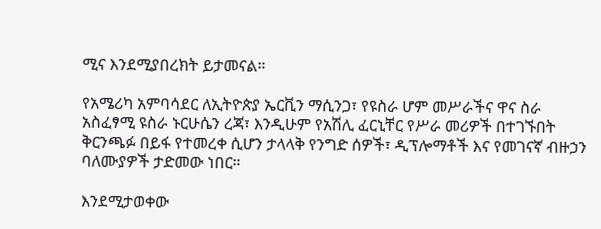ሚና እንደሚያበረክት ይታመናል።

የአሜሪካ አምባሳደር ለኢትዮጵያ ኤርቪን ማሲንጋ፣ የዩስራ ሆም መሥራችና ዋና ስራ አስፈፃሚ ዩስራ ኑርሁሴን ረጃ፣ እንዲሁም የአሽሊ ፈርኒቸር የሥራ መሪዎች በተገኙበት ቅርንጫፉ በይፋ የተመረቀ ሲሆን ታላላቅ የንግድ ሰዎች፣ ዲፕሎማቶች እና የመገናኛ ብዙኃን ባለሙያዎች ታድመው ነበር።

እንደሚታወቀው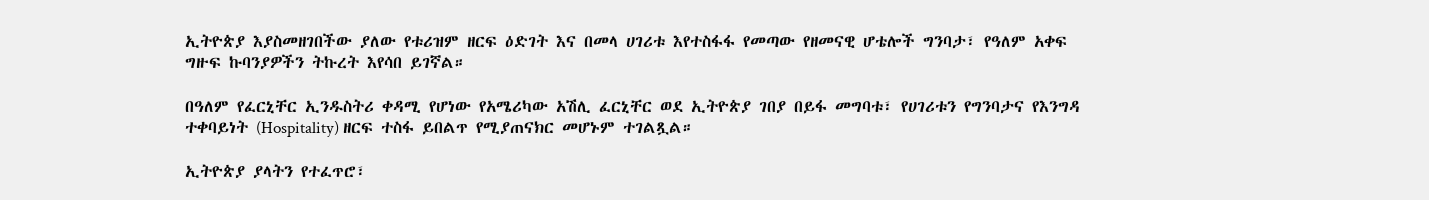ኢትዮጵያ እያስመዘገበችው ያለው የቱሪዝም ዘርፍ ዕድገት እና በመላ ሀገሪቱ እየተስፋፋ የመጣው የዘመናዊ ሆቴሎች ግንባታ፣ የዓለም አቀፍ ግዙፍ ኩባንያዎችን ትኩረት እየሳበ ይገኛል።

በዓለም የፈርኒቸር ኢንዱስትሪ ቀዳሚ የሆነው የአሜሪካው አሽሊ ፈርኒቸር ወደ ኢትዮጵያ ገበያ በይፋ መግባቱ፣ የሀገሪቱን የግንባታና የእንግዳ ተቀባይነት (Hospitality) ዘርፍ ተስፋ ይበልጥ የሚያጠናክር መሆኑም ተገልጿል።

ኢትዮጵያ ያላትን የተፈጥሮ፣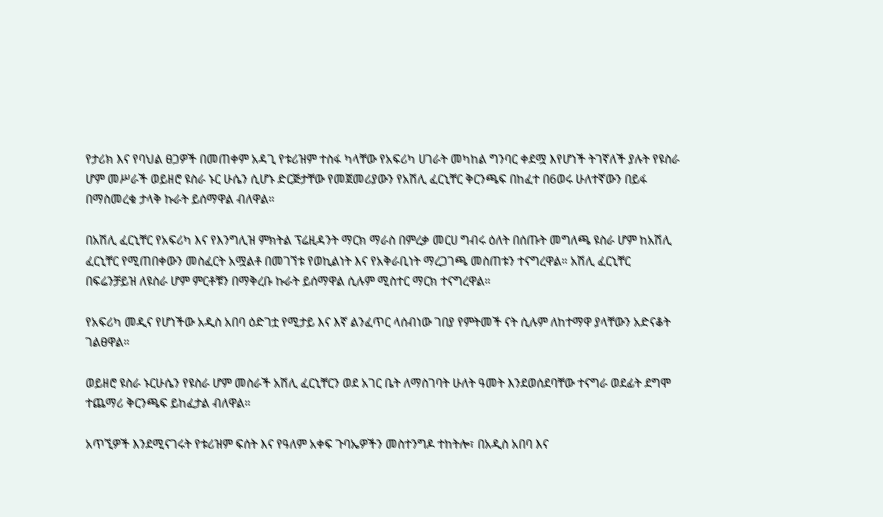የታሪክ እና የባህል ፀጋዎች በመጠቀም አዳጊ የቱሪዝም ተስፋ ካላቸው የአፍሪካ ሀገራት መካከል ግንባር ቀደሟ እየሆነች ትገኛለች ያሉት የዩስራ ሆም መሥራች ወይዘሮ ዩስራ ኑር ሁሴን ሲሆኑ ድርጅታቸው የመጀመሪያውን የአሽሊ ፈርኒቸር ቅርንጫፍ በከፈተ በ6ወሩ ሁለተኛውን በይፋ በማስመረቁ ታላቅ ኩራት ይሰማዋል ብለዋል።

በአሽሊ ፈርኒቸር የአፍሪካ እና የእንግሊዝ ምክትል ፕሬዚዳንት ማርክ ማራስ በምረቃ መርሀ ግብሩ ዕለት በሰጡት መግለጫ ዩስራ ሆም ከአሽሊ ፈርኒቸር የሚጠበቀውን መስፈርት አሟልቶ በመገኘቱ የወኪልነት እና የአቅራቢነት ማረጋገጫ መስጠቱን ተናግረዋል። አሽሊ ፈርኒቸር በፍሬንቻይዝ ለዩስራ ሆም ምርቶቹን በማቅረቡ ኩራት ይሰማዋል ሲሉም ሚስተር ማርክ ተናግረዋል።

የአፍሪካ መዲና የሆነችው አዲስ አበባ ዕድገቷ የሚታይ እና እኛ ልንፈጥር ላሰብነው ገበያ የምትመች ናት ሲሉም ለከተማዋ ያላቸውን አድናቆት ገልፀዋል።

ወይዘሮ ዩስራ ኑርሁሴን የዩስራ ሆም መስራች አሽሊ ፈርኒቸርን ወደ አገር ቤት ለማስገባት ሁለት ዓመት እንደወሰደባቸው ተናግራ ወደፊት ደግሞ ተጨማሪ ቅርንጫፍ ይከፈታል ብለዋል።

አጥኚዎች እንደሚናገሩት የቱሪዝም ፍሰት እና የዓለም አቀፍ ጉባኤዎችን መስተንግዶ ተከትሎ፣ በአዲስ አበባ እና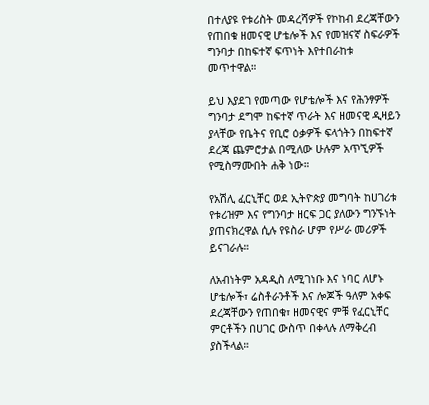በተለያዩ የቱሪስት መዳረሻዎች የኮከብ ደረጃቸውን የጠበቁ ዘመናዊ ሆቴሎች እና የመዝናኛ ስፍራዎች ግንባታ በከፍተኛ ፍጥነት እየተበራከቱ መጥተዋል።

ይህ እያደገ የመጣው የሆቴሎች እና የሕንፃዎች ግንባታ ደግሞ ከፍተኛ ጥራት እና ዘመናዊ ዲዛይን ያላቸው የቤትና የቢሮ ዕቃዎች ፍላጎትን በከፍተኛ ደረጃ ጨምሮታል በሚለው ሁሉም አጥኚዎች የሚስማሙበት ሐቅ ነው።

የአሽሊ ፈርኒቸር ወደ ኢትዮጵያ መግባት ከሀገሪቱ የቱሪዝም እና የግንባታ ዘርፍ ጋር ያለውን ግንኙነት ያጠናክረዋል ሲሉ የዩስራ ሆም የሥራ መሪዎች ይናገራሉ።

ለአብነትም አዳዲስ ለሚገነቡ እና ነባር ለሆኑ ሆቴሎች፣ ሬስቶራንቶች እና ሎጆች ዓለም አቀፍ ደረጃቸውን የጠበቁ፣ ዘመናዊና ምቹ የፈርኒቸር ምርቶችን በሀገር ውስጥ በቀላሉ ለማቅረብ ያስችላል።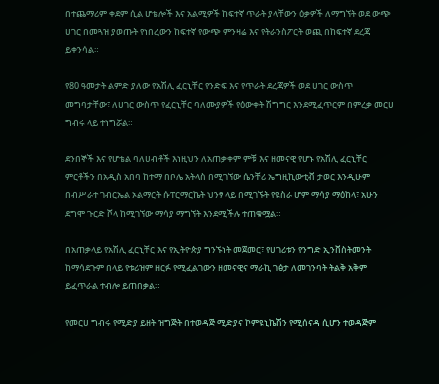በተጨማሪም ቀደም ሲል ሆቴሎች እና አልሚዎች ከፍተኛ ጥራት ያላቸውን ዕቃዎች ለማግኘት ወደ ውጭ ሀገር በመጓዝ ያወጡት የነበረውን ከፍተኛ የውጭ ምንዛሬ እና የትራንስፖርት ወጪ በከፍተኛ ደረጃ ይቀንሳል።

የ80 ዓመታት ልምድ ያለው የአሽሊ ፈርኒቸር የንድፍ እና የጥራት ደረጃዎች ወደ ሀገር ውስጥ መግባታቸው፣ ለሀገር ውስጥ የፈርኒቸር ባለሙያዎች የዕውቀት ሽግግር እንደሚፈጥርም በምረቃ መርሀ ግብሩ ላይ ተነግሯል።

ደንበኞች እና የሆቴል ባለሀብቶች እነዚህን ለአጠቃቀም ምቹ እና ዘመናዊ የሆኑ የአሽሊ ፈርኒቸር ምርቶችን በአዲስ አበባ ከተማ በቦሌ አትላስ በሚገኘው ሴንቸሪ ኤግዚኪውቲቭ ታወር እንዲሁም በብሥራተ ገብርኤል ኦልማርት ሱፐርማርኬት ህንፃ ላይ በሚገኙት የዩስራ ሆም ማሳያ ማዕከላ፣ አሁን ደግሞ ጉርድ ሾላ ከሚገኘው ማሳያ ማግኘት እንደሚችሉ ተጠቁሟል።

በአጠቃላይ የአሽሊ ፈርኒቸር እና የኢትዮጵያ ግንኙነት መጀመር፣ የሀገሪቱን የንግድ ኢንቨስትመንት ከማሳደጉም በላይ የቱሪዝም ዘርፉ የሚፈልገውን ዘመናዊና ማራኪ ገፅታ ለመገንባት ትልቅ አቅም ይፈጥራል ተብሎ ይጠበቃል።

የመርሀ ግብሩ የሚድያ ይዘት ዝግጅት በተወዳጅ ሚድያና ኮምዩኒኬሽን የሚሰናዳ ሲሆን ተወዳጅም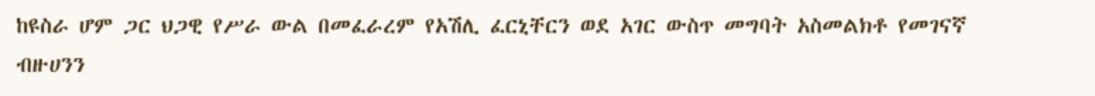ከዩስራ ሆም ጋር ህጋዊ የሥራ ውል በመፈራረም የአሽሊ ፈርኒቸርን ወደ አገር ውስጥ መግባት አስመልክቶ የመገናኛ ብዙሀንን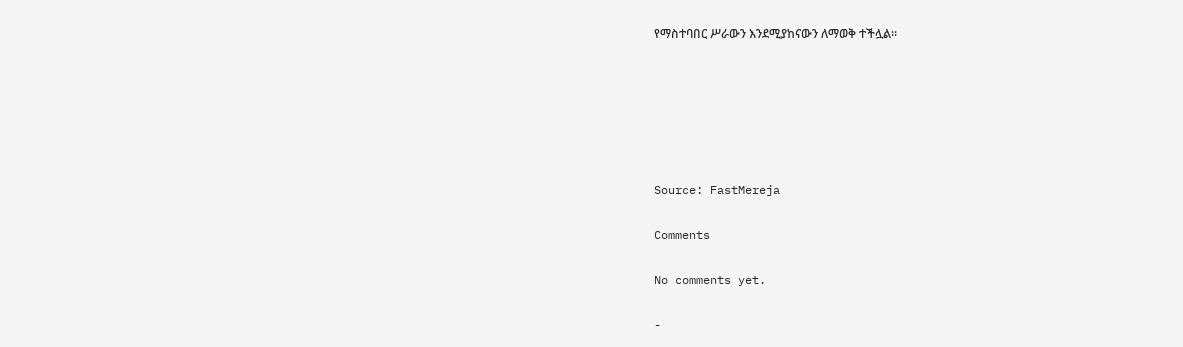የማስተባበር ሥራውን እንደሚያከናውን ለማወቅ ተችሏል።






Source: FastMereja

Comments

No comments yet.

-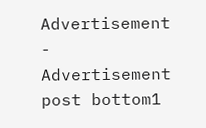Advertisement -
Advertisement post bottom1